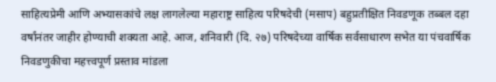साहित्यप्रेमी आणि अभ्यासकांचे लक्ष लागलेल्या महाराष्ट्र साहित्य परिषदेची (मसाप) बहुप्रतीक्षित निवडणूक तब्बल दहा वर्षांनंतर जाहीर होण्याची शक्यता आहे. आज, शनिवारी (दि. २७) परिषदेच्या वार्षिक सर्वसाधारण सभेत या पंचवार्षिक निवडणुकीचा महत्त्वपूर्ण प्रस्ताव मांडला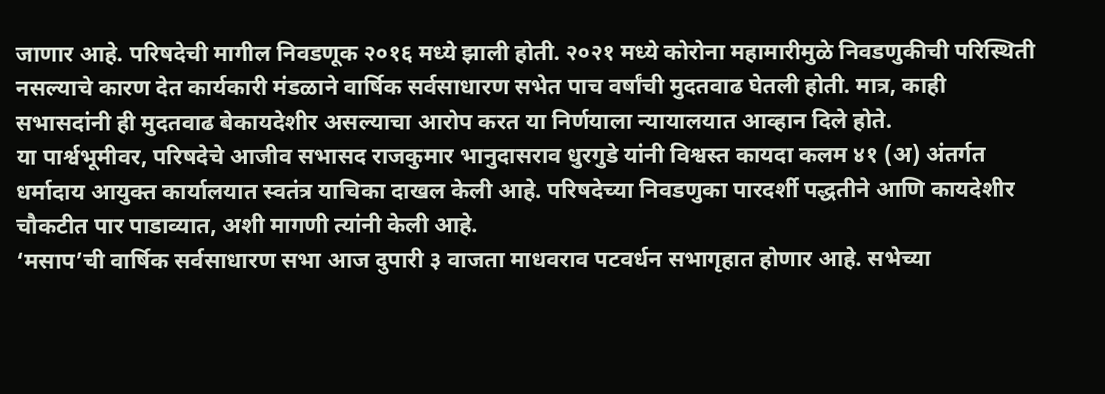जाणार आहे. परिषदेची मागील निवडणूक २०१६ मध्ये झाली होती. २०२१ मध्ये कोरोना महामारीमुळे निवडणुकीची परिस्थिती नसल्याचे कारण देत कार्यकारी मंडळाने वार्षिक सर्वसाधारण सभेत पाच वर्षांची मुदतवाढ घेतली होती. मात्र, काही सभासदांनी ही मुदतवाढ बेकायदेशीर असल्याचा आरोप करत या निर्णयाला न्यायालयात आव्हान दिले होते.
या पार्श्वभूमीवर, परिषदेचे आजीव सभासद राजकुमार भानुदासराव धुरगुडे यांनी विश्वस्त कायदा कलम ४१ (अ) अंतर्गत धर्मादाय आयुक्त कार्यालयात स्वतंत्र याचिका दाखल केली आहे. परिषदेच्या निवडणुका पारदर्शी पद्धतीने आणि कायदेशीर चौकटीत पार पाडाव्यात, अशी मागणी त्यांनी केली आहे.
‘मसाप’ची वार्षिक सर्वसाधारण सभा आज दुपारी ३ वाजता माधवराव पटवर्धन सभागृहात होणार आहे. सभेच्या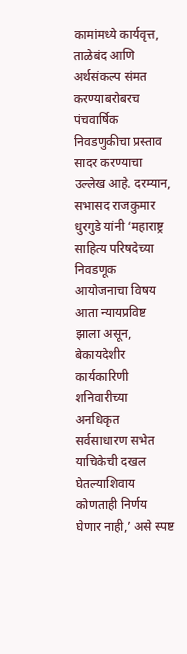कामांमध्ये कार्यवृत्त, ताळेबंद आणि अर्थसंकल्प संमत करण्याबरोबरच पंचवार्षिक निवडणुकीचा प्रस्ताव सादर करण्याचा उल्लेख आहे. दरम्यान, सभासद राजकुमार धुरगुडे यांनी ‘महाराष्ट्र साहित्य परिषदेच्या निवडणूक आयोजनाचा विषय आता न्यायप्रविष्ट झाला असून, बेकायदेशीर कार्यकारिणी शनिवारीच्या अनधिकृत सर्वसाधारण सभेत याचिकेची दखल घेतल्याशिवाय कोणताही निर्णय घेणार नाही,’ असे स्पष्ट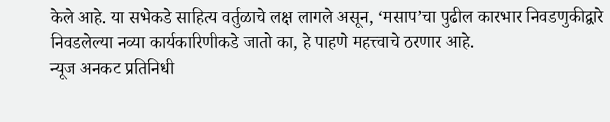केले आहे. या सभेकडे साहित्य वर्तुळाचे लक्ष लागले असून, ‘मसाप’चा पुढील कारभार निवडणुकीद्वारे निवडलेल्या नव्या कार्यकारिणीकडे जातो का, हे पाहणे महत्त्वाचे ठरणार आहे.
न्यूज अनकट प्रतिनिधी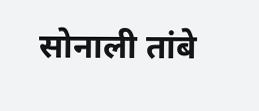सोनाली तांबे